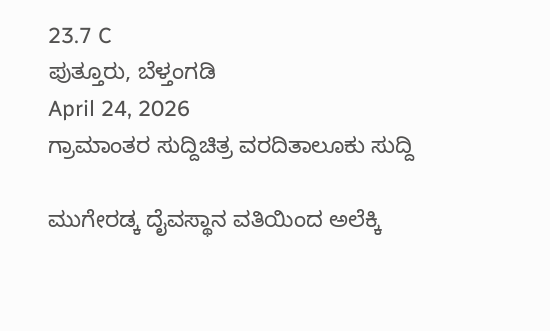23.7 C
ಪುತ್ತೂರು, ಬೆಳ್ತಂಗಡಿ
April 24, 2026
ಗ್ರಾಮಾಂತರ ಸುದ್ದಿಚಿತ್ರ ವರದಿತಾಲೂಕು ಸುದ್ದಿ

ಮುಗೇರಡ್ಕ ದೈವಸ್ಥಾನ ವತಿಯಿಂದ ಅಲೆಕ್ಕಿ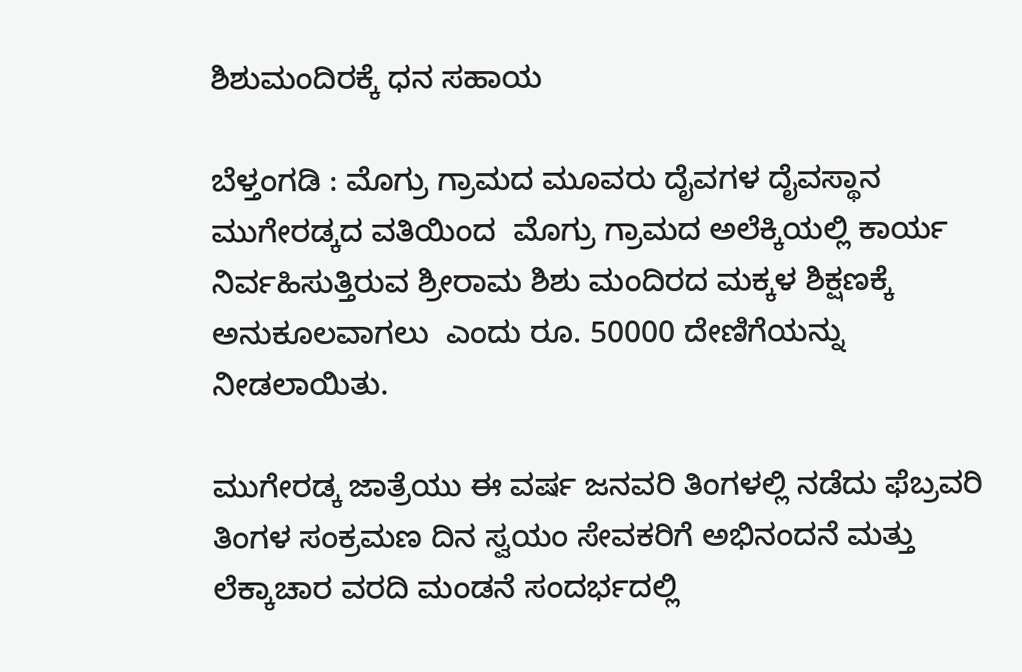ಶಿಶುಮಂದಿರಕ್ಕೆ ಧನ ಸಹಾಯ

ಬೆಳ್ತಂಗಡಿ : ಮೊಗ್ರು ಗ್ರಾಮದ ಮೂವರು ದೈವಗಳ ದೈವಸ್ಥಾನ ಮುಗೇರಡ್ಕದ ವತಿಯಿಂದ  ಮೊಗ್ರು ಗ್ರಾಮದ ಅಲೆಕ್ಕಿಯಲ್ಲಿ ಕಾರ್ಯ ನಿರ್ವಹಿಸುತ್ತಿರುವ ಶ್ರೀರಾಮ ಶಿಶು ಮಂದಿರದ ಮಕ್ಕಳ ಶಿಕ್ಷಣಕ್ಕೆ ಅನುಕೂಲವಾಗಲು  ಎಂದು ರೂ. 50000 ದೇಣಿಗೆಯನ್ನು ನೀಡಲಾಯಿತು.

ಮುಗೇರಡ್ಕ ಜಾತ್ರೆಯು ಈ ವರ್ಷ ಜನವರಿ ತಿಂಗಳಲ್ಲಿ ನಡೆದು ಫೆಬ್ರವರಿ ತಿಂಗಳ ಸಂಕ್ರಮಣ ದಿನ ಸ್ವಯಂ ಸೇವಕರಿಗೆ ಅಭಿನಂದನೆ ಮತ್ತು ಲೆಕ್ಕಾಚಾರ ವರದಿ ಮಂಡನೆ ಸಂದರ್ಭದಲ್ಲಿ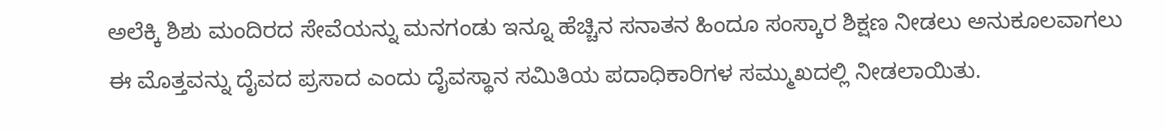ಅಲೆಕ್ಕಿ ಶಿಶು ಮಂದಿರದ ಸೇವೆಯನ್ನು ಮನಗಂಡು ಇನ್ನೂ ಹೆಚ್ಚಿನ ಸನಾತನ ಹಿಂದೂ ಸಂಸ್ಕಾರ ಶಿಕ್ಷಣ ನೀಡಲು ಅನುಕೂಲವಾಗಲು ಈ ಮೊತ್ತವನ್ನು ದೈವದ ಪ್ರಸಾದ ಎಂದು ದೈವಸ್ಥಾನ ಸಮಿತಿಯ ಪದಾಧಿಕಾರಿಗಳ ಸಮ್ಮುಖದಲ್ಲಿ ನೀಡಲಾಯಿತು.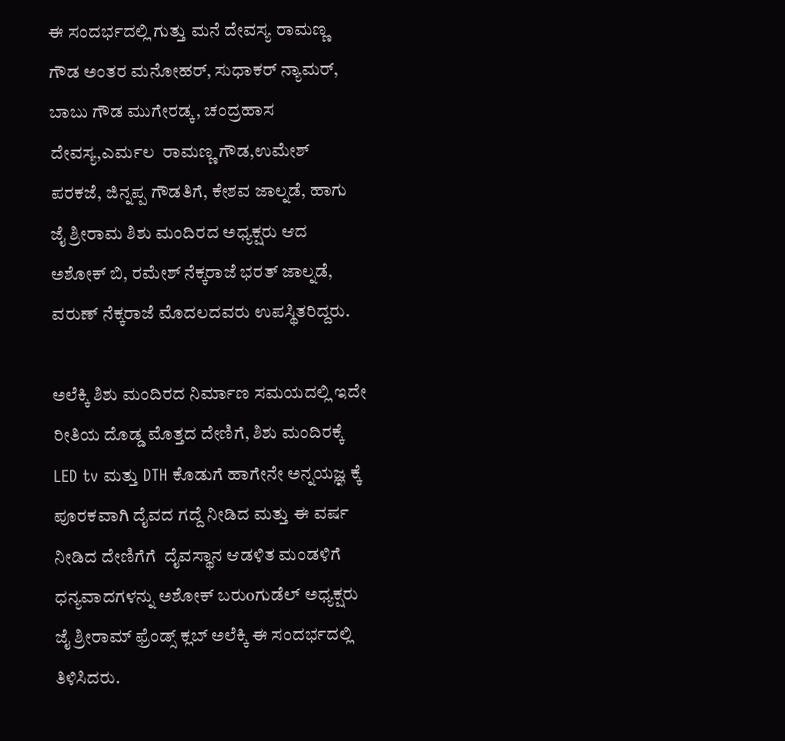ಈ ಸಂದರ್ಭದಲ್ಲಿ ಗುತ್ತು ಮನೆ ದೇವಸ್ಯ ರಾಮಣ್ಣ ಗೌಡ ಅಂತರ ಮನೋಹರ್, ಸುಧಾಕರ್ ನ್ಯಾಮರ್, ಬಾಬು ಗೌಡ ಮುಗೇರಡ್ಕ, ಚಂದ್ರಹಾಸ ದೇವಸ್ಯ,ಎರ್ಮಲ  ರಾಮಣ್ಣ ಗೌಡ,ಉಮೇಶ್ ಪರಕಜೆ, ಜಿನ್ನಪ್ಪ ಗೌಡತಿಗೆ, ಕೇಶವ ಜಾಲ್ನಡೆ, ಹಾಗು  ಜೈ ಶ್ರೀರಾಮ ಶಿಶು ಮಂದಿರದ ಅಧ್ಯಕ್ಷರು ಆದ ಅಶೋಕ್ ಬಿ, ರಮೇಶ್ ನೆಕ್ಕರಾಜೆ ಭರತ್ ಜಾಲ್ನಡೆ, ವರುಣ್ ನೆಕ್ಕರಾಜೆ ಮೊದಲದವರು ಉಪಸ್ಥಿತರಿದ್ದರು.

ಅಲೆಕ್ಕಿ ಶಿಶು ಮಂದಿರದ ನಿರ್ಮಾಣ ಸಮಯದಲ್ಲಿ ಇದೇ ರೀತಿಯ ದೊಡ್ಡ ಮೊತ್ತದ ದೇಣಿಗೆ, ಶಿಶು ಮಂದಿರಕ್ಕೆ LED tv ಮತ್ತು DTH ಕೊಡುಗೆ ಹಾಗೇನೇ ಅನ್ನಯಜ್ಞ ಕ್ಕೆ ಪೂರಕವಾಗಿ ದೈವದ ಗದ್ದೆ ನೀಡಿದ ಮತ್ತು ಈ ವರ್ಷ ನೀಡಿದ ದೇಣಿಗೆಗೆ  ದೈವಸ್ಥಾನ ಆಡಳಿತ ಮಂಡಳಿಗೆ ಧನ್ಯವಾದಗಳನ್ನು ಅಶೋಕ್ ಬರುoಗುಡೆಲ್ ಅಧ್ಯಕ್ಷರು ಜೈ ಶ್ರೀರಾಮ್ ಫ್ರೆಂಡ್ಸ್ ಕ್ಲಬ್ ಅಲೆಕ್ಕಿ ಈ ಸಂದರ್ಭದಲ್ಲಿ ತಿಳಿಸಿದರು.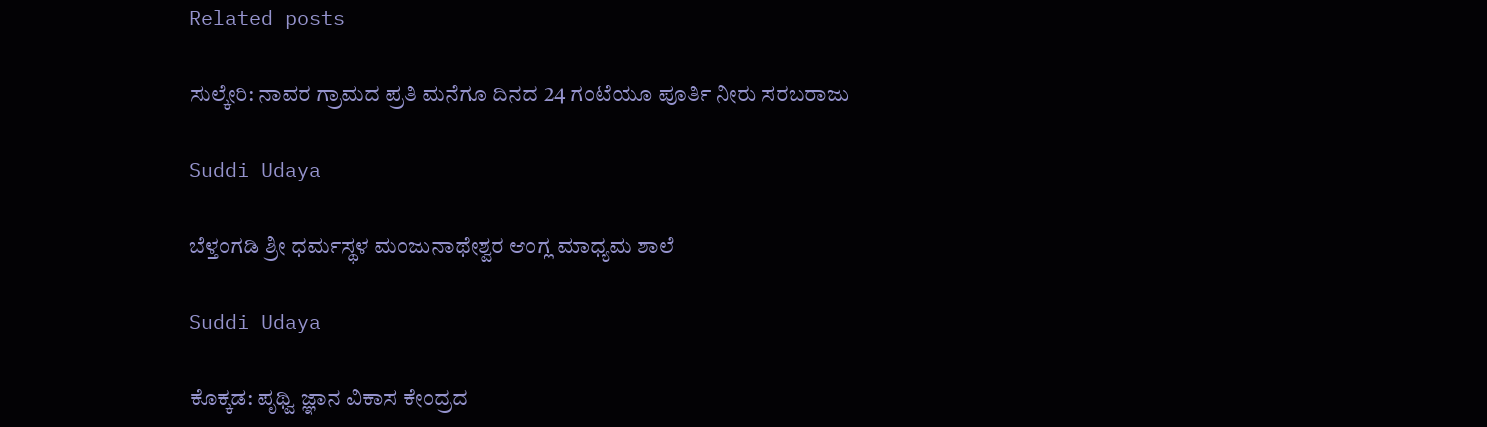Related posts

ಸುಲ್ಕೇರಿ: ನಾವರ ಗ್ರಾಮದ ಪ್ರತಿ ಮನೆಗೂ ದಿನದ 24 ಗಂಟೆಯೂ ಪೂರ್ತಿ ನೀರು ಸರಬರಾಜು

Suddi Udaya

ಬೆಳ್ತಂಗಡಿ ಶ್ರೀ ಧರ್ಮಸ್ಥಳ ಮಂಜುನಾಥೇಶ್ವರ ಆಂಗ್ಲ ಮಾಧ್ಯಮ ಶಾಲೆ

Suddi Udaya

ಕೊಕ್ಕಡ: ಪೃಥ್ವಿ ಜ್ಞಾನ ವಿಕಾಸ ಕೇಂದ್ರದ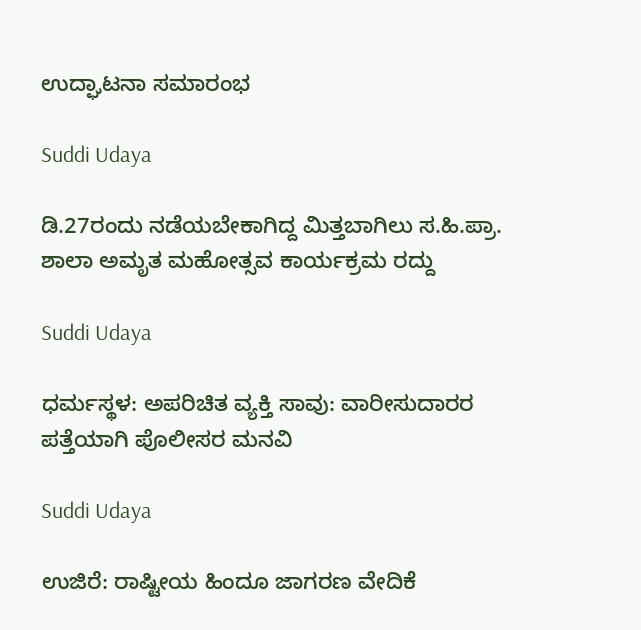ಉದ್ಘಾಟನಾ ಸಮಾರಂಭ

Suddi Udaya

ಡಿ.27ರಂದು ನಡೆಯಬೇಕಾಗಿದ್ದ ಮಿತ್ತಬಾಗಿಲು ಸ.ಹಿ.ಪ್ರಾ. ಶಾಲಾ ಅಮೃತ ಮಹೋತ್ಸವ ಕಾರ್ಯಕ್ರಮ ರದ್ದು

Suddi Udaya

ಧರ್ಮಸ್ಥಳ: ಅಪರಿಚಿತ ವ್ಯಕ್ತಿ ಸಾವು: ವಾರೀಸುದಾರರ ಪತ್ತೆಯಾಗಿ ಪೊಲೀಸರ ಮನವಿ

Suddi Udaya

ಉಜಿರೆ: ರಾಷ್ಟೀಯ ಹಿಂದೂ ಜಾಗರಣ ವೇದಿಕೆ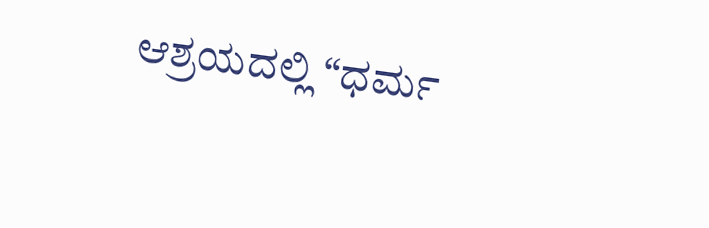ಆಶ್ರಯದಲ್ಲಿ “ಧರ್ಮ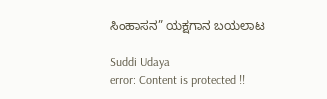ಸಿಂಹಾಸನ” ಯಕ್ಷಗಾನ ಬಯಲಾಟ

Suddi Udaya
error: Content is protected !!